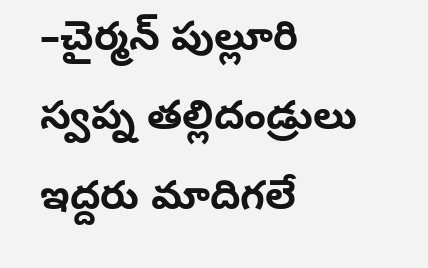–చైర్మన్ పుల్లూరి స్వప్న తల్లిదండ్రులు ఇద్దరు మాదిగలే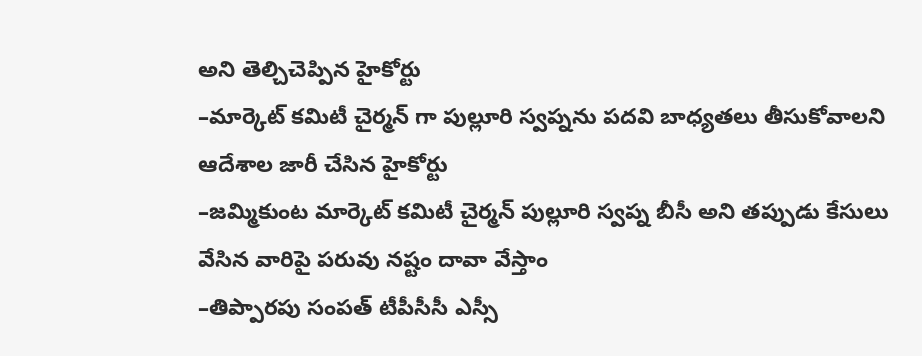అని తెల్చిచెప్పిన హైకోర్టు
–మార్కెట్ కమిటీ చైర్మన్ గా పుల్లూరి స్వప్నను పదవి బాధ్యతలు తీసుకోవాలని ఆదేశాల జారీ చేసిన హైకోర్టు
–జమ్మికుంట మార్కెట్ కమిటీ చైర్మన్ పుల్లూరి స్వప్న బీసీ అని తప్పుడు కేసులు వేసిన వారిపై పరువు నష్టం దావా వేస్తాం
–తిప్పారపు సంపత్ టీపీసీసీ ఎస్సీ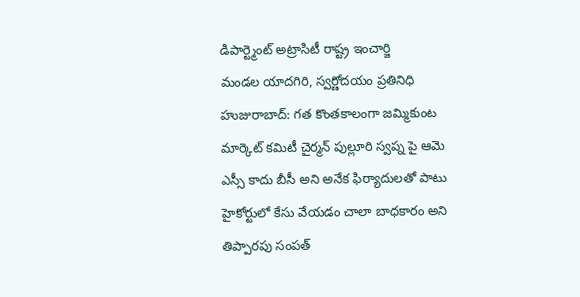డిపార్ట్మెంట్ అట్రాసిటీ రాష్ట్ర ఇంచార్జి
మండల యాదగిరి, స్వర్ణోదయం ప్రతినిధి హుజురాబాద్: గత కొంతకాలంగా జమ్మికుంట మార్కెట్ కమిటీ చైర్మన్ పుల్లూరి స్వప్న పై ఆమె ఎస్సీ కాదు బీసీ అని అనేక ఫిర్యాదులతో పాటు హైకోర్టులో కేసు వేయడం చాలా బాధకారం అని తిప్పారపు సంపత్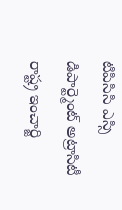టిపిసిసి ఎస్సి డిపార్ట్మెంట్ అట్రాసిటీ రాష్ట్ర ఇంచార్జి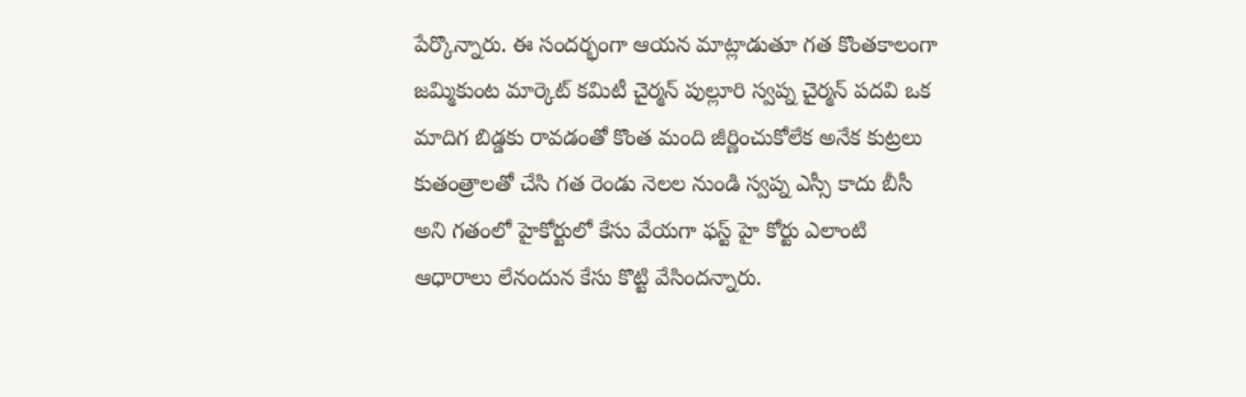పేర్కొన్నారు. ఈ సందర్భంగా ఆయన మాట్లాడుతూ గత కొంతకాలంగా జమ్మికుంట మార్కెట్ కమిటీ చైర్మన్ పుల్లూరి స్వప్న చైర్మన్ పదవి ఒక మాదిగ బిడ్డకు రావడంతో కొంత మంది జీర్ణించుకోలేక అనేక కుట్రలు కుతంత్రాలతో చేసి గత రెండు నెలల నుండి స్వప్న ఎస్సీ కాదు బీసీ అని గతంలో హైకోర్టులో కేసు వేయగా ఫస్ట్ హై కోర్టు ఎలాంటి ఆధారాలు లేనందున కేసు కొట్టి వేసిందన్నారు.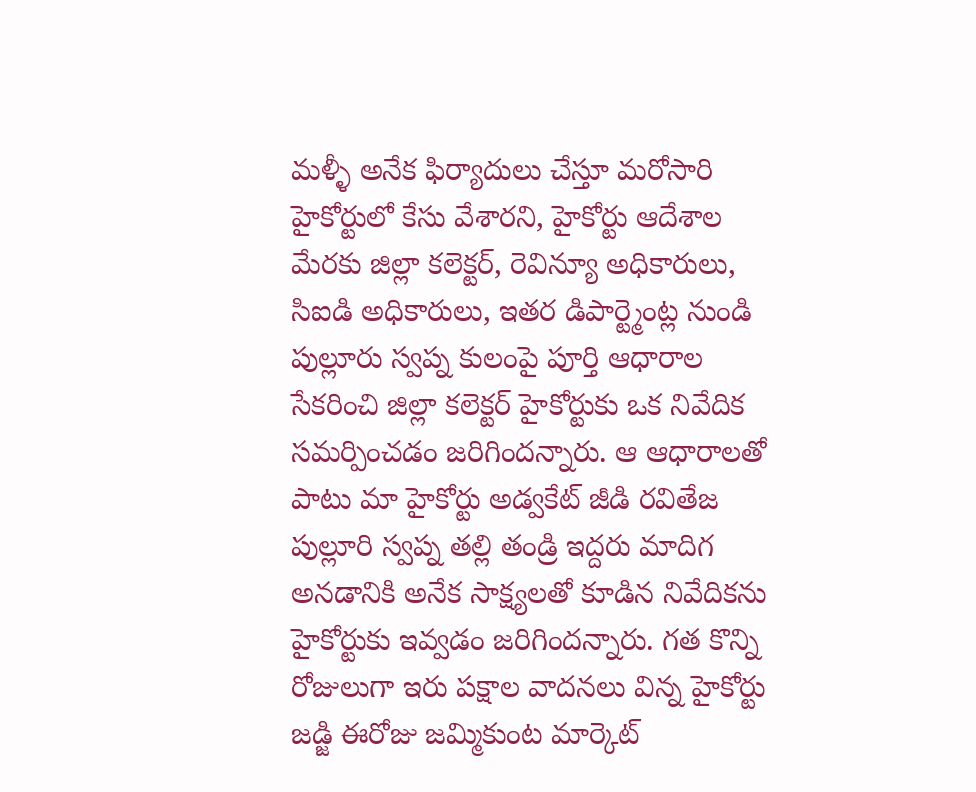మళ్ళీ అనేక ఫిర్యాదులు చేస్తూ మరోసారి హైకోర్టులో కేసు వేశారని, హైకోర్టు ఆదేశాల మేరకు జిల్లా కలెక్టర్, రెవిన్యూ అధికారులు, సిఐడి అధికారులు, ఇతర డిపార్ట్మెంట్ల నుండి పుల్లూరు స్వప్న కులంపై పూర్తి ఆధారాల సేకరించి జిల్లా కలెక్టర్ హైకోర్టుకు ఒక నివేదిక సమర్పించడం జరిగిందన్నారు. ఆ ఆధారాలతో పాటు మా హైకోర్టు అడ్వకేట్ జీడి రవితేజ పుల్లూరి స్వప్న తల్లి తండ్రి ఇద్దరు మాదిగ అనడానికి అనేక సాక్ష్యలతో కూడిన నివేదికను హైకోర్టుకు ఇవ్వడం జరిగిందన్నారు. గత కొన్ని రోజులుగా ఇరు పక్షాల వాదనలు విన్న హైకోర్టు జడ్జి ఈరోజు జమ్మికుంట మార్కెట్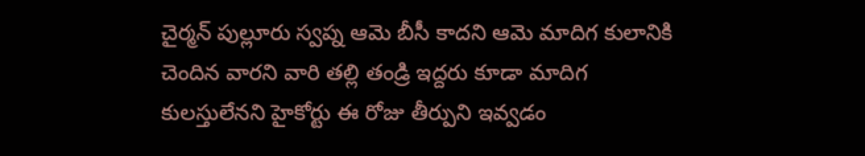చైర్మన్ పుల్లూరు స్వప్న ఆమె బీసీ కాదని ఆమె మాదిగ కులానికి చెందిన వారని వారి తల్లి తండ్రి ఇద్దరు కూడా మాదిగ కులస్తులేనని హైకోర్టు ఈ రోజు తీర్పుని ఇవ్వడం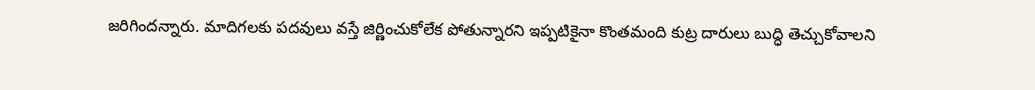జరిగిందన్నారు. మాదిగలకు పదవులు వస్తే జిర్ణించుకోలేక పోతున్నారని ఇప్పటికైనా కొంతమంది కుట్ర దారులు బుద్ధి తెచ్చుకోవాలని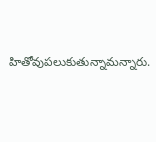హితోవుపలుకుతున్నామన్నారు.